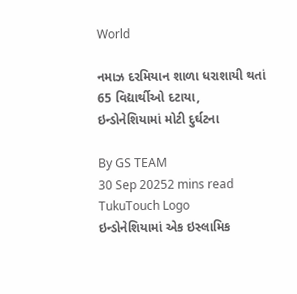World

નમાઝ દરમિયાન શાળા ધરાશાયી થતાં 65 વિદ્યાર્થીઓ દટાયા, ઇન્ડોનેશિયામાં મોટી દુર્ઘટના

By GS TEAM
30 Sep 20252 mins read
TukuTouch Logo
ઇન્ડોનેશિયામાં એક ઇસ્લામિક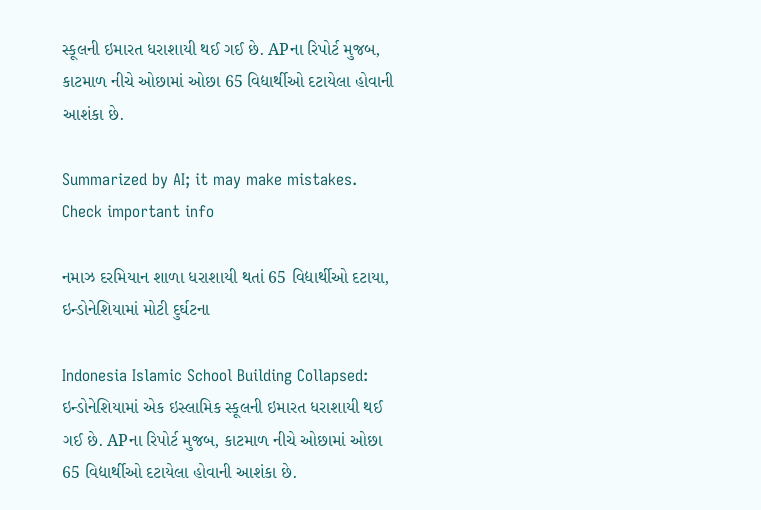સ્કૂલની ઇમારત ધરાશાયી થઈ ગઈ છે. APના રિપોર્ટ મુજબ, કાટમાળ નીચે ઓછામાં ઓછા 65 વિદ્યાર્થીઓ દટાયેલા હોવાની આશંકા છે.

Summarized by AI; it may make mistakes. Check important info

નમાઝ દરમિયાન શાળા ધરાશાયી થતાં 65 વિદ્યાર્થીઓ દટાયા, ઇન્ડોનેશિયામાં મોટી દુર્ઘટના

Indonesia Islamic School Building Collapsed: ઇન્ડોનેશિયામાં એક ઇસ્લામિક સ્કૂલની ઇમારત ધરાશાયી થઈ ગઈ છે. APના રિપોર્ટ મુજબ, કાટમાળ નીચે ઓછામાં ઓછા 65 વિદ્યાર્થીઓ દટાયેલા હોવાની આશંકા છે.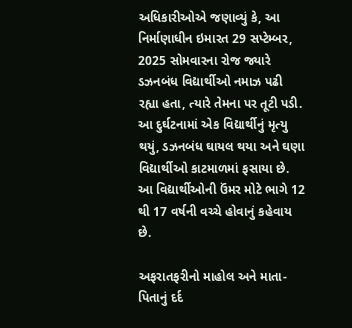અધિકારીઓએ જણાવ્યું કે, આ નિર્માણાધીન ઇમારત 29 સપ્ટેમ્બર, 2025 સોમવારના રોજ જ્યારે ડઝનબંધ વિદ્યાર્થીઓ નમાઝ પઢી રહ્યા હતા, ત્યારે તેમના પર તૂટી પડી. આ દુર્ઘટનામાં એક વિદ્યાર્થીનું મૃત્યુ થયું, ડઝનબંધ ઘાયલ થયા અને ઘણા વિદ્યાર્થીઓ કાટમાળમાં ફસાયા છે. આ વિદ્યાર્થીઓની ઉંમર મોટે ભાગે 12 થી 17 વર્ષની વચ્ચે હોવાનું કહેવાય છે.

અફરાતફરીનો માહોલ અને માતા-પિતાનું દર્દ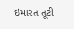ઇમારત તૂટી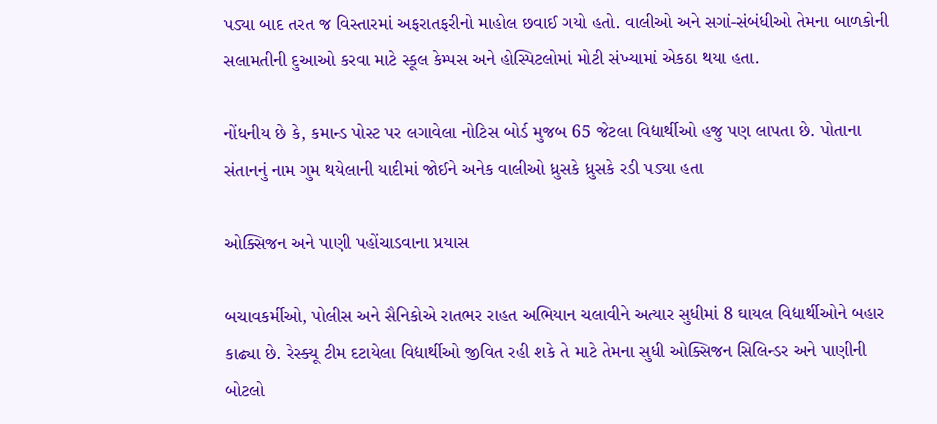પડ્યા બાદ તરત જ વિસ્તારમાં અફરાતફરીનો માહોલ છવાઈ ગયો હતો. વાલીઓ અને સગાં-સંબંધીઓ તેમના બાળકોની સલામતીની દુઆઓ કરવા માટે સ્કૂલ કેમ્પસ અને હોસ્પિટલોમાં મોટી સંખ્યામાં એકઠા થયા હતા.

નોંધનીય છે કે, કમાન્ડ પોસ્ટ પર લગાવેલા નોટિસ બોર્ડ મુજબ 65 જેટલા વિદ્યાર્થીઓ હજુ પણ લાપતા છે. પોતાના સંતાનનું નામ ગુમ થયેલાની યાદીમાં જોઈને અનેક વાલીઓ ધ્રુસકે ધ્રુસકે રડી પડ્યા હતા

ઓક્સિજન અને પાણી પહોંચાડવાના પ્રયાસ

બચાવકર્મીઓ, પોલીસ અને સૈનિકોએ રાતભર રાહત અભિયાન ચલાવીને અત્યાર સુધીમાં 8 ઘાયલ વિદ્યાર્થીઓને બહાર કાઢ્યા છે. રેસ્ક્યૂ ટીમ દટાયેલા વિદ્યાર્થીઓ જીવિત રહી શકે તે માટે તેમના સુધી ઓક્સિજન સિલિન્ડર અને પાણીની બોટલો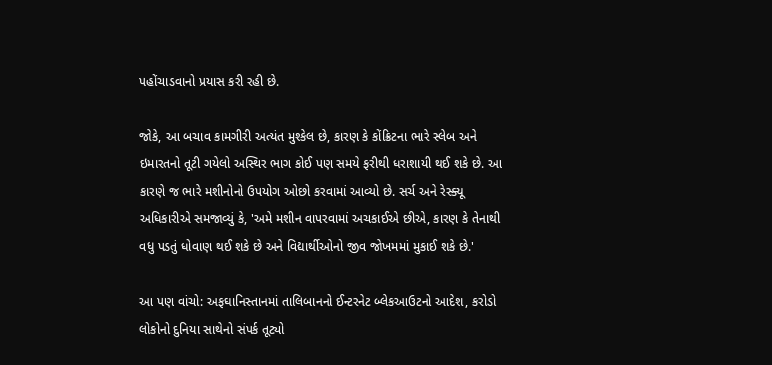પહોંચાડવાનો પ્રયાસ કરી રહી છે.

જોકે, આ બચાવ કામગીરી અત્યંત મુશ્કેલ છે, કારણ કે કોંક્રિટના ભારે સ્લેબ અને ઇમારતનો તૂટી ગયેલો અસ્થિર ભાગ કોઈ પણ સમયે ફરીથી ધરાશાયી થઈ શકે છે. આ કારણે જ ભારે મશીનોનો ઉપયોગ ઓછો કરવામાં આવ્યો છે. સર્ચ અને રેસ્ક્યૂ અધિકારીએ સમજાવ્યું કે, 'અમે મશીન વાપરવામાં અચકાઈએ છીએ, કારણ કે તેનાથી વધુ પડતું ધોવાણ થઈ શકે છે અને વિદ્યાર્થીઓનો જીવ જોખમમાં મુકાઈ શકે છે.'

આ પણ વાંચો: અફઘાનિસ્તાનમાં તાલિબાનનો ઈન્ટરનેટ બ્લેકઆઉટનો આદેશ, કરોડો લોકોનો દુનિયા સાથેનો સંપર્ક તૂટ્યો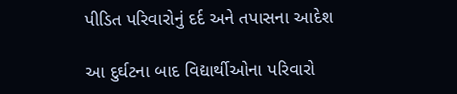પીડિત પરિવારોનું દર્દ અને તપાસના આદેશ

આ દુર્ઘટના બાદ વિદ્યાર્થીઓના પરિવારો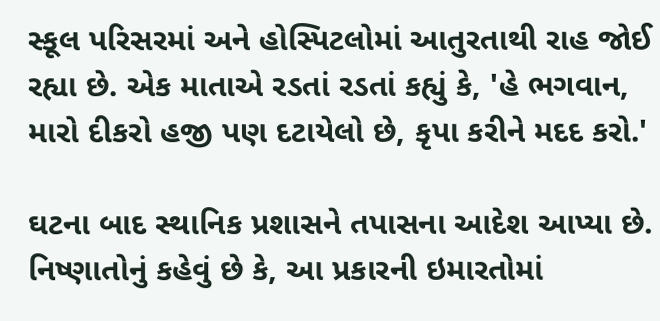સ્કૂલ પરિસરમાં અને હોસ્પિટલોમાં આતુરતાથી રાહ જોઈ રહ્યા છે. એક માતાએ રડતાં રડતાં કહ્યું કે, 'હે ભગવાન, મારો દીકરો હજી પણ દટાયેલો છે, કૃપા કરીને મદદ કરો.'

ઘટના બાદ સ્થાનિક પ્રશાસને તપાસના આદેશ આપ્યા છે. નિષ્ણાતોનું કહેવું છે કે, આ પ્રકારની ઇમારતોમાં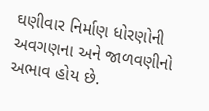ઘણીવાર નિર્માણ ધોરણોની અવગણના અને જાળવણીનો અભાવ હોય છે.